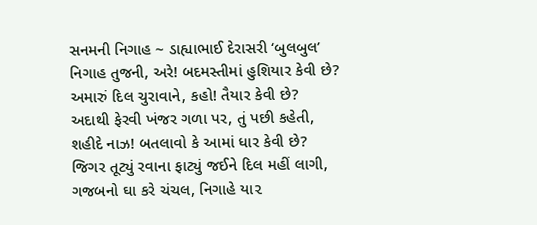સનમની નિગાહ ~ ડાહ્યાભાઈ દેરાસરી ‘બુલબુલ’
નિગાહ તુજની, અરે! બદમસ્તીમાં હુશિયાર કેવી છે?
અમારું દિલ ચુરાવાને, કહો! તૈયાર કેવી છે?
અદાથી ફેરવી ખંજર ગળા પર, તું પછી કહેતી,
શહીદે નાઝ! બતલાવો કે આમાં ધાર કેવી છે?
જિગર તૂટ્યું રવાના ફાટ્યું જઈને દિલ મહીં લાગી,
ગજબનો ઘા કરે ચંચલ, નિગાહે યા૨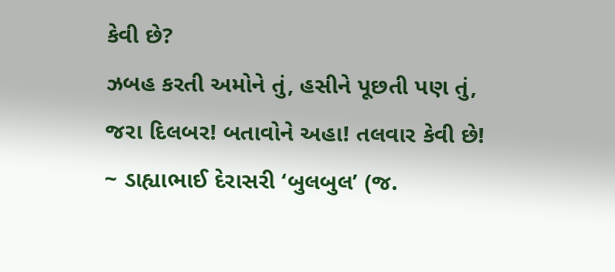કેવી છે?
ઝબહ કરતી અમોને તું, હસીને પૂછતી પણ તું,
જરા દિલબર! બતાવોને અહા! તલવાર કેવી છે!
~ ડાહ્યાભાઈ દેરાસરી ‘બુલબુલ’ (જ.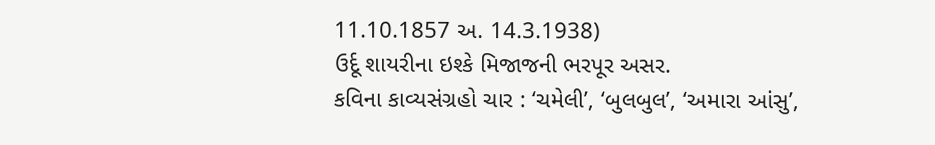11.10.1857 અ. 14.3.1938)
ઉર્દૂ શાયરીના ઇશ્કે મિજાજની ભરપૂર અસર.
કવિના કાવ્યસંગ્રહો ચાર : ‘ચમેલી’, ‘બુલબુલ’, ‘અમારા આંસુ’,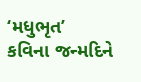‘મધુભૃત’
કવિના જન્મદિને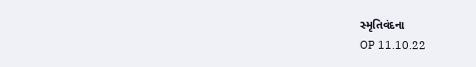સ્મૃતિવંદના
OP 11.10.22